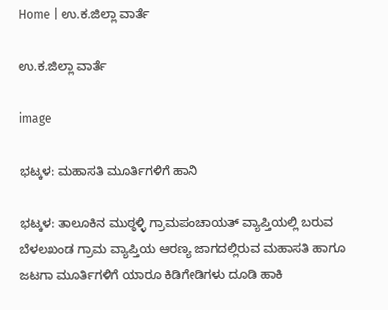Home | ಉ.ಕ.ಜಿಲ್ಲಾ ವಾರ್ತೆ

ಉ.ಕ.ಜಿಲ್ಲಾ ವಾರ್ತೆ

image

ಭಟ್ಕಳ: ಮಹಾಸತಿ ಮೂರ್ತಿಗಳಿಗೆ ಹಾನಿ

ಭಟ್ಕಳ: ತಾಲೂಕಿನ ಮುಠ್ಠಳ್ಳಿ ಗ್ರಾಮಪಂಚಾಯತ್ ವ್ಯಾಪ್ತಿಯಲ್ಲಿ ಬರುವ ಬೆಳಲಖಂಡ ಗ್ರಾಮ ವ್ಯಾಪ್ತಿಯ ಆರಣ್ಯ ಜಾಗದಲ್ಲಿರುವ ಮಹಾಸತಿ ಹಾಗೂ ಜಟಗಾ ಮೂರ್ತಿಗಳಿಗೆ ಯಾರೂ ಕಿಡಿಗೇಡಿಗಳು ದೂಡಿ ಹಾಕಿ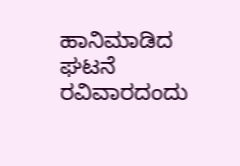ಹಾನಿಮಾಡಿದ ಘಟನೆ  ರವಿವಾರದಂದು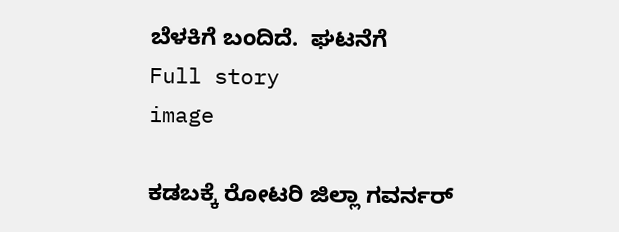ಬೆಳಕಿಗೆ ಬಂದಿದೆ.  ಘಟನೆಗೆ
Full story
image

ಕಡಬಕ್ಕೆ ರೋಟರಿ ಜಿಲ್ಲಾ ಗವರ್ನರ್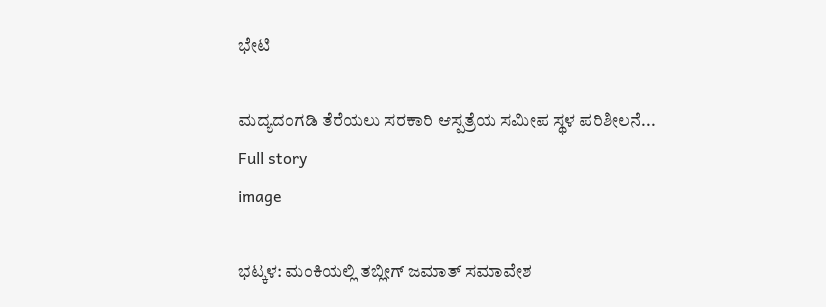ಭೇಟಿ

ಮದ್ಯದಂಗಡಿ ತೆರೆಯಲು ಸರಕಾರಿ ಆಸ್ಪತ್ರೆಯ ಸಮೀಪ ಸ್ಥಳ ಪರಿಶೀಲನೆ...
Full story
image

ಭಟ್ಕಳ: ಮಂಕಿಯಲ್ಲಿ ತಬ್ಲೀಗ್ ಜಮಾತ್ ಸಮಾವೇಶ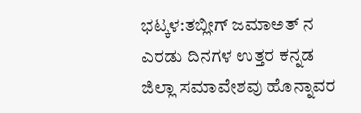ಭಟ್ಕಳ:ತಬ್ಲೀಗ್ ಜಮಾ‌ಅತ್ ನ ಎರಡು ದಿನಗಳ ಉತ್ತರ ಕನ್ನಡ ಜಿಲ್ಲಾ ಸಮಾವೇಶವು ಹೊನ್ನಾವರ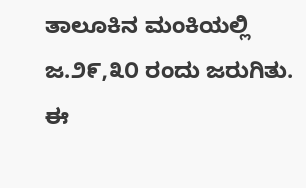ತಾಲೂಕಿನ ಮಂಕಿಯಲ್ಲಿ ಜ.೨೯,೩೦ ರಂದು ಜರುಗಿತು.  ಈ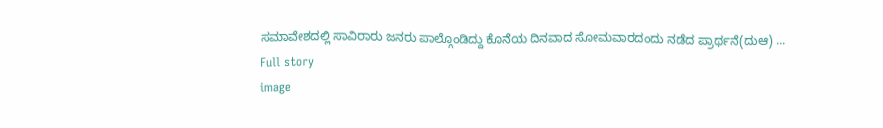ಸಮಾವೇಶದಲ್ಲಿ ಸಾವಿರಾರು ಜನರು ಪಾಲ್ಗೊಂಡಿದ್ದು ಕೊನೆಯ ದಿನವಾದ ಸೋಮವಾರದಂದು ನಡೆದ ಪ್ರಾರ್ಥನೆ(ದು‌ಆ) ...
Full story
image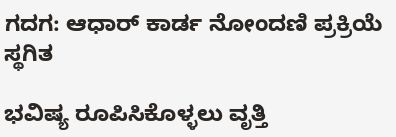ಗದಗ: ಆಧಾರ್ ಕಾರ್ಡ ನೋಂದಣಿ ಪ್ರಕ್ರಿಯೆ ಸ್ಥಗಿತ

ಭವಿಷ್ಯ ರೂಪಿಸಿಕೊಳ್ಳಲು ವೃತ್ತಿ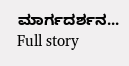ಮಾರ್ಗದರ್ಶನ...
Full story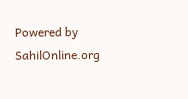Powered by SahilOnline.org